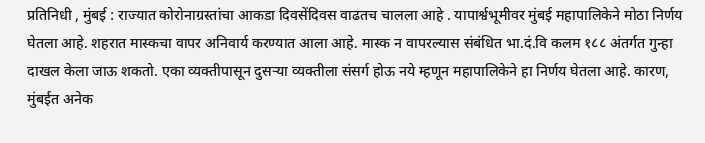प्रतिनिधी , मुंबई : राज्यात कोरोनाग्रस्तांचा आकडा दिवसेंदिवस वाढतच चालला आहे . यापार्श्वभूमीवर मुंबई महापालिकेने मोठा निर्णय घेतला आहे. शहरात मास्कचा वापर अनिवार्य करण्यात आला आहे. मास्क न वापरल्यास संबंधित भा.दं.वि कलम १८८ अंतर्गत गुन्हा दाखल केला जाऊ शकतो. एका व्यक्तीपासून दुसऱ्या व्यक्तीला संसर्ग होऊ नये म्हणून महापालिकेने हा निर्णय घेतला आहे. कारण, मुंबईत अनेक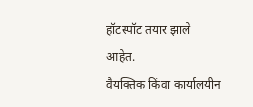हॉटस्पॉट तयार झाले आहेत.
वैयक्तिक किंवा कार्यालयीन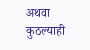अथवा कुठल्याही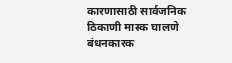कारणासाठी सार्वजनिक ठिकाणी मास्क घालणे बंधनकारक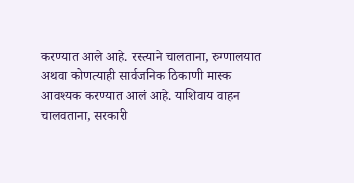करण्यात आले आहे. रस्त्याने चालताना, रुग्णालयात अथवा कोणत्याही सार्वजनिक ठिकाणी मास्क आवश्यक करण्यात आलं आहे. याशिवाय वाहन चालवताना, सरकारी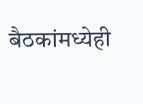बैठकांमध्येही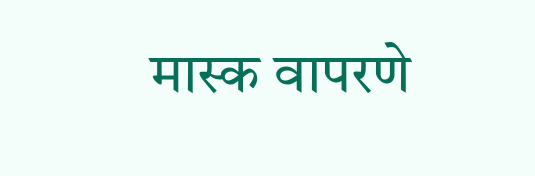मास्क वापरणे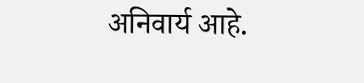अनिवार्य आहे.